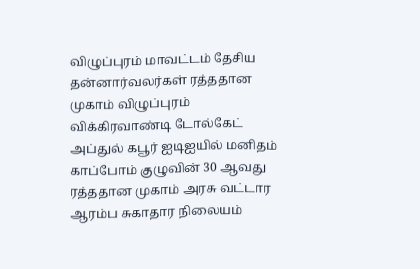விழுப்புரம் மாவட்டம் தேசிய தன்னார்வலர்கள் ரத்ததான முகாம் விழுப்புரம் விக்கிரவாண்டி டோல்கேட் அப்துல் கபூர் ஐடிஐயில் மனிதம் காப்போம் குழுவின் 30 ஆவது ரத்ததான முகாம் அரசு வட்டார ஆரம்ப சுகாதார நிலையம்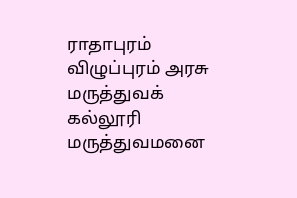ராதாபுரம் விழுப்புரம் அரசு மருத்துவக் கல்லூரி மருத்துவமனை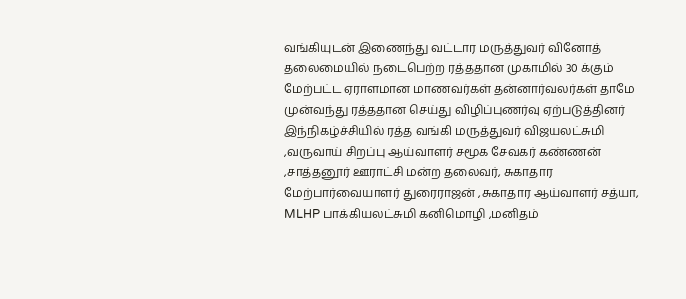வங்கியுடன் இணைந்து வட்டார மருத்துவர் வினோத் தலைமையில் நடைபெற்ற ரத்ததான முகாமில் 30 க்கும் மேற்பட்ட ஏராளமான மாணவர்கள் தன்னார்வலர்கள் தாமே முன்வந்து ரத்ததான செய்து விழிப்புணர்வு ஏற்படுத்தினர் இந்நிகழ்ச்சியில் ரத்த வங்கி மருத்துவர் விஜயலட்சுமி ,வருவாய் சிறப்பு ஆய்வாளர் சமூக சேவகர் கண்ணன் ,சாத்தனூர் ஊராட்சி மன்ற தலைவர், சுகாதார மேற்பார்வையாளர் துரைராஜன் ,சுகாதார ஆய்வாளர் சத்யா, MLHP பாக்கியலட்சுமி கனிமொழி ,மனிதம்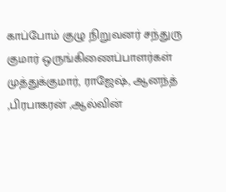காப்போம் குழு நிறுவனர் சந்துரு குமார் ஒருங்கிணைப்பாளர்கள் முத்துக்குமார், ராஜேஷ், ஆனந்த் ,பிரபாகரன் ,ஆல்வின்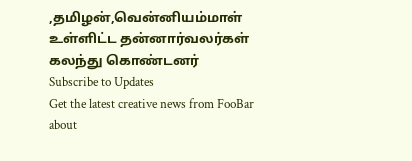,தமிழன்,வென்னியம்மாள் உள்ளிட்ட தன்னார்வலர்கள் கலந்து கொண்டனர்
Subscribe to Updates
Get the latest creative news from FooBar about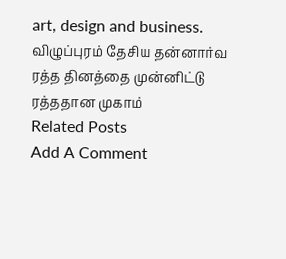art, design and business.
விழுப்புரம் தேசிய தன்னார்வ ரத்த தினத்தை முன்னிட்டு ரத்ததான முகாம்
Related Posts
Add A Comment